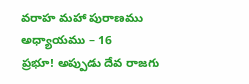వరాహ మహా పురాణము
అధ్యాయము – 16
ప్రభూ! అప్పుడు దేవ రాజగు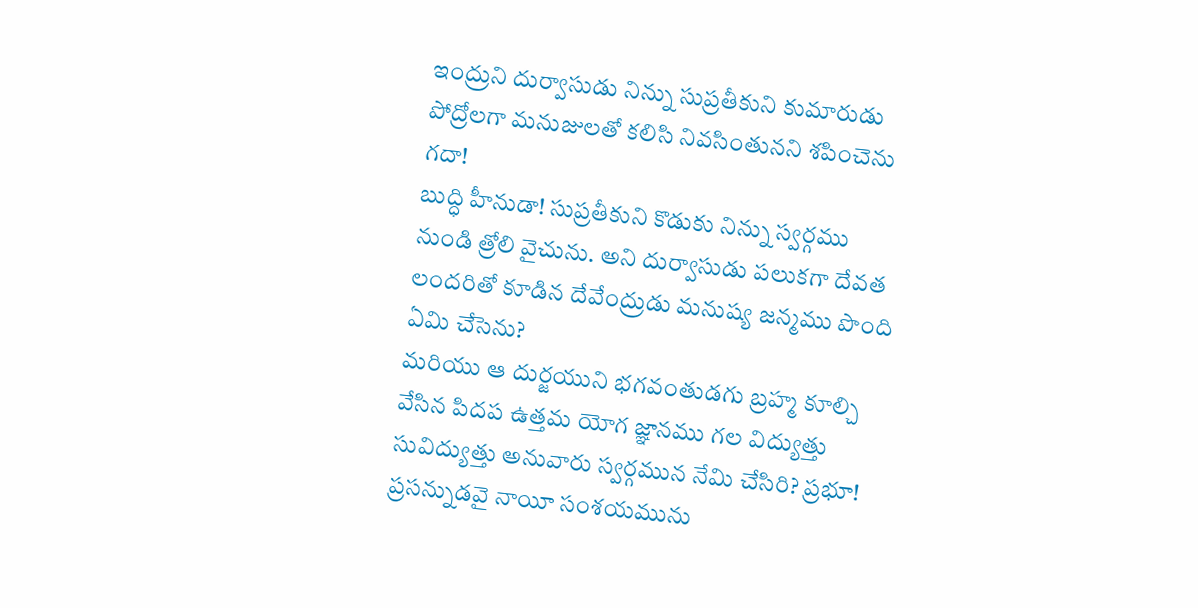ఇంద్రుని దుర్వాసుడు నిన్ను సుప్రతీకుని కుమారుడు పోద్రోలగా మనుజులతో కలిసి నివసింతునని శపించెను గదా!
బుద్ధి హీనుడా! సుప్రతీకుని కొడుకు నిన్ను స్వర్గము నుండి త్రోలి వైచును. అని దుర్వాసుడు పలుకగా దేవత లందరితో కూడిన దేవేంద్రుడు మనుష్య జన్మము పొంది ఏమి చేసెను?
మరియు ఆ దుర్జయుని భగవంతుడగు బ్రహ్మ కూల్చి వేసిన పిదప ఉత్తమ యోగ జ్ఞానము గల విద్యుత్తు సువిద్యుత్తు అనువారు స్వర్గమున నేమి చేసిరి? ప్రభూ! ప్రసన్నుడవై నాయీ సంశయమును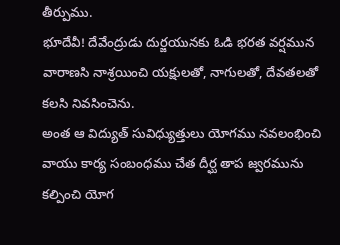తీర్పుము.
భూదేవీ! దేవేంద్రుడు దుర్జయునకు ఓడి భరత వర్షమున వారాణసి నాశ్రయించి యక్షులతో, నాగులతో, దేవతలతో కలసి నివసించెను.
అంత ఆ విద్యుత్ సువిధ్యుత్తులు యోగము నవలంభించి వాయు కార్య సంబంధము చేత దీర్ఘ తాప జ్వరమును కల్పించి యోగ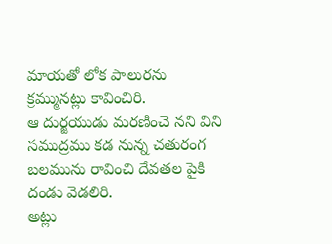మాయతో లోక పాలురను క్రమ్మునట్లు కావించిరి.
ఆ దుర్జయుడు మరణించె నని విని సముద్రము కడ నున్న చతురంగ బలమును రావించి దేవతల పైకి దండు వెడలిరి.
అట్లు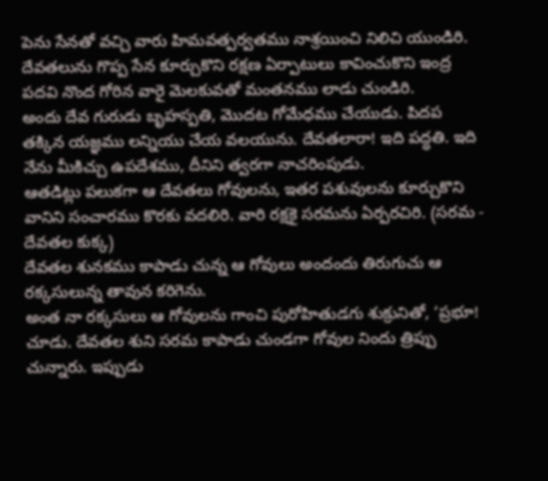పెను సేనతో వచ్చి వారు హిమవత్పర్వతము నాశ్రయించి నిలిచి యుండిరి.
దేవతలును గొప్ప సేన కూర్చుకొని రక్షణ ఏర్పాటులు కావించుకొని ఇంద్ర పదవి నొంద గోరిన వారై మెలకువతో మంతనము లాడు చుండిరి.
అందు దేవ గురుడు బృహస్పతి, మొదట గోమేధము చేయుడు. పిదప తక్కిన యజ్ఞము లన్నియు చేయ వలయును. దేవతలారా! ఇది పద్ధతి. ఇది నేను మీకిచ్చు ఉపదేశము, దీనిని త్వరగా నాచరింపుడు.
ఆతడిట్లు పలుకగా ఆ దేవతలు గోవులను, ఇతర పశువులను కూర్చుకొని వానిని సంచారము కొరకు వదలిరి. వారి రక్షకై సరమను ఏర్పరచిరి. (సరమ - దేవతల కుక్క)
దేవతల శునకము కాపాడు చున్న ఆ గోవులు అందందు తిరుగుచు ఆ రక్కసులున్న తావున కరిగెను.
అంత నా రక్కసులు ఆ గోవులను గాంచి పురోహితుడగు శుక్రునితో, ‘ప్రభూ! చూడు. దేవతల శుని సరమ కాపాడు చుండగా గోవుల నిందు త్రిప్పు చున్నారు. ఇప్పుడు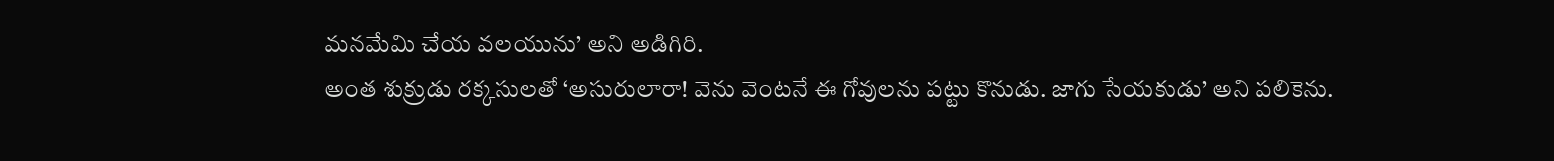మనమేమి చేయ వలయును’ అని అడిగిరి.
అంత శుక్రుడు రక్కసులతో ‘అసురులారా! వెను వెంటనే ఈ గోవులను పట్టు కొనుడు. జాగు సేయకుడు’ అని పలికెను.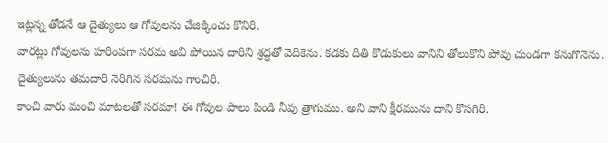ఇట్లన్న తోడనే ఆ దైత్యులు ఆ గోవులను చేజిక్కించు కొనిరి.
వారట్లు గోవులను హరింపగా సరమ అవి పోయిన దారిని శ్రద్ధతో వెదికెను. కడకు దితి కొడుకులు వానిని తోలుకొని పోవు చుండగా కనుగొనెను. దైత్యులును తమదారి నెరిగిన సరమను గాంచిరి.
కాంచి వారు మంచి మాటలతో సరమా! ఈ గోవుల పాలు పిండి నీవు త్రాగుము. అని వాని క్షీరమును దాని కొసగిరి.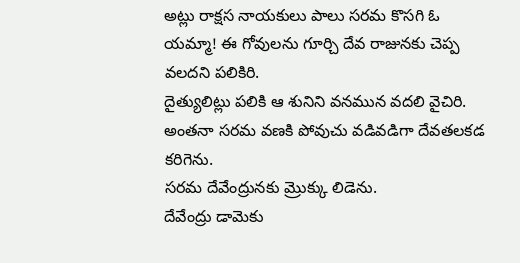అట్లు రాక్షస నాయకులు పాలు సరమ కొసగి ఓ యమ్మా! ఈ గోవులను గూర్చి దేవ రాజునకు చెప్ప వలదని పలికిరి.
దైత్యులిట్లు పలికి ఆ శునిని వనమున వదలి వైచిరి. అంతనా సరమ వణకి పోవుచు వడివడిగా దేవతలకడ కరిగెను.
సరమ దేవేంద్రునకు మ్రొక్కు లిడెను.
దేవేంద్రు డామెకు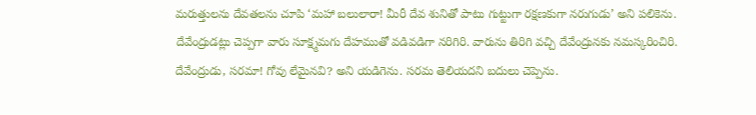మరుత్తులను దేవతలను చూపి ‘మహా బలులారా! మీరీ దేవ శునితో పాటు గుట్టుగా రక్షణకుగా నరుగుడు’ అని పలికెను.
దేవేంద్రుడట్లు చెప్పగా వారు సూక్ష్మమగు దేహముతో వడివడిగా నరిగిరి. వారును తిరిగి వచ్చి దేవేంద్రునకు నమస్కరించిరి.
దేవేంద్రుడు, సరమా! గోవు లేమైనవి? అని యడిగెను. సరమ తెలియదని బదులు చెప్పెను.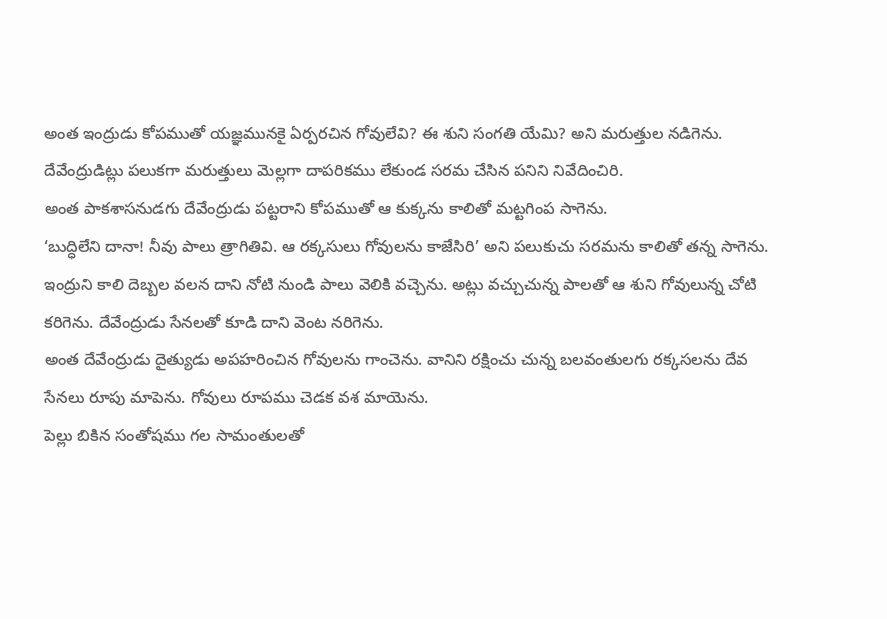అంత ఇంద్రుడు కోపముతో యజ్ఞమునకై ఏర్పరచిన గోవులేవి? ఈ శుని సంగతి యేమి? అని మరుత్తుల నడిగెను.
దేవేంద్రుడిట్లు పలుకగా మరుత్తులు మెల్లగా దాపరికము లేకుండ సరమ చేసిన పనిని నివేదించిరి.
అంత పాకశాసనుడగు దేవేంద్రుడు పట్టరాని కోపముతో ఆ కుక్కను కాలితో మట్టగింప సాగెను.
‘బుద్ధిలేని దానా! నీవు పాలు త్రాగితివి. ఆ రక్కసులు గోవులను కాజేసిరి’ అని పలుకుచు సరమను కాలితో తన్న సాగెను.
ఇంద్రుని కాలి దెబ్బల వలన దాని నోటి నుండి పాలు వెలికి వచ్చెను. అట్లు వచ్చుచున్న పాలతో ఆ శుని గోవులున్న చోటి కరిగెను. దేవేంద్రుడు సేనలతో కూడి దాని వెంట నరిగెను.
అంత దేవేంద్రుడు దైత్యుడు అపహరించిన గోవులను గాంచెను. వానిని రక్షించు చున్న బలవంతులగు రక్కసలను దేవ సేనలు రూపు మాపెను. గోవులు రూపము చెడక వశ మాయెను.
పెల్లు బికిన సంతోషము గల సామంతులతో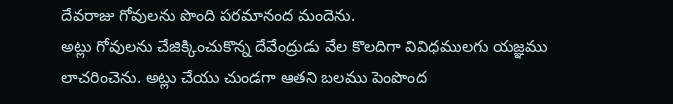దేవరాజు గోవులను పొంది పరమానంద మందెను.
అట్లు గోవులను చేజిక్కించుకొన్న దేవేంద్రుడు వేల కొలదిగా వివిధములగు యజ్ఞము లాచరించెను. అట్లు చేయు చుండగా ఆతని బలము పెంపొంద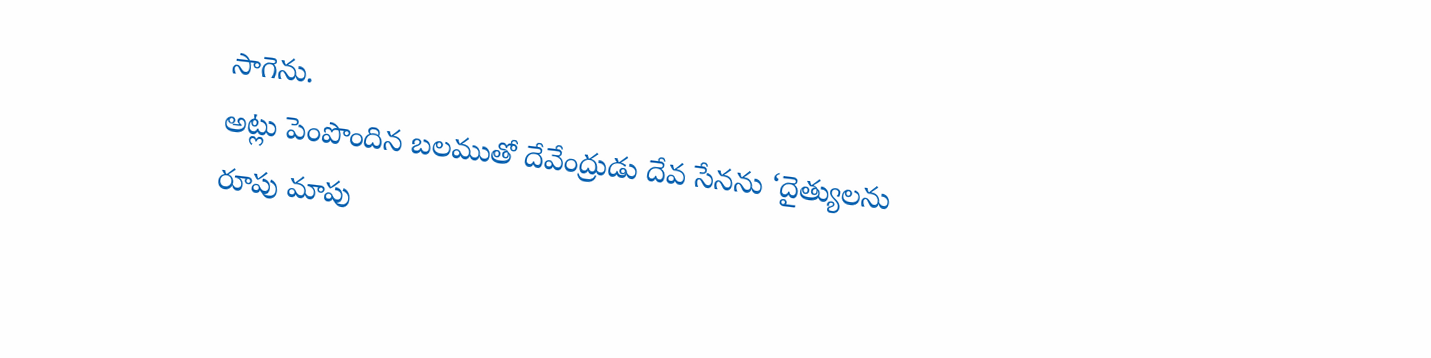సాగెను.
అట్లు పెంపొందిన బలముతో దేవేంద్రుడు దేవ సేనను ‘దైత్యులను రూపు మాపు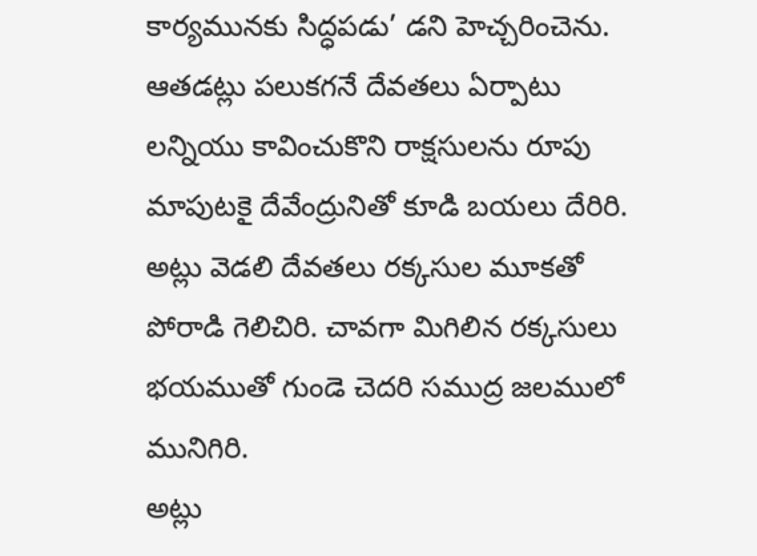కార్యమునకు సిద్ధపడు’ డని హెచ్చరించెను.
ఆతడట్లు పలుకగనే దేవతలు ఏర్పాటు లన్నియు కావించుకొని రాక్షసులను రూపు మాపుటకై దేవేంద్రునితో కూడి బయలు దేరిరి.
అట్లు వెడలి దేవతలు రక్కసుల మూకతో పోరాడి గెలిచిరి. చావగా మిగిలిన రక్కసులు భయముతో గుండె చెదరి సముద్ర జలములో మునిగిరి.
అట్లు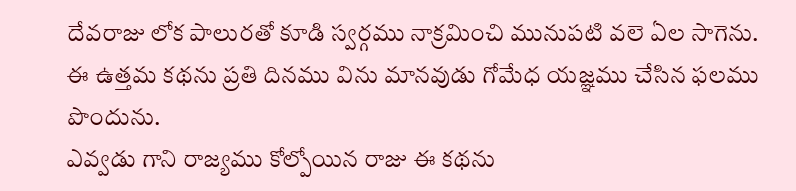దేవరాజు లోక పాలురతో కూడి స్వర్గము నాక్రమించి మునుపటి వలె ఏల సాగెను.
ఈ ఉత్తమ కథను ప్రతి దినము విను మానవుడు గోమేధ యజ్ఞము చేసిన ఫలము పొందును.
ఎవ్వడు గాని రాజ్యము కోల్పోయిన రాజు ఈ కథను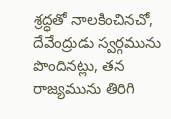శ్రద్ధతో నాలకించినచో, దేవేంద్రుడు స్వర్గమును పొందినట్లు, తన రాజ్యమును తిరిగి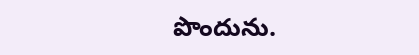పొందును.